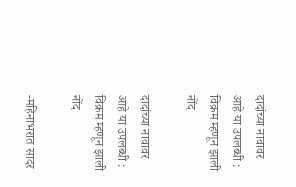दादांच्या नावावर आहे या उपलब्धी : विक्रम म्हणून झाली नोंद

दादांच्या नावावर आहे या उपलब्धी : विक्रम म्हणून झाली नोंद

-महिनाभरात सादर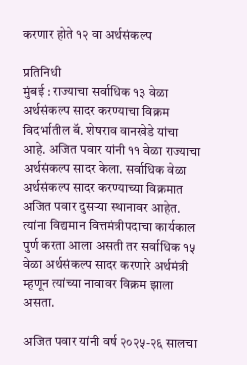करणार होते १२ वा अर्थसंकल्प

प्रतिनिधी
मुंबई : राज्याचा सर्वाधिक १३ वेळा अर्थसंकल्प सादर करण्याचा विक्रम विदर्भातील बॅ. शेषराव वानखेडे यांचा आहे. अजित पवार यांनी ११ वेळा राज्याचा अर्थसंकल्प सादर केला. सर्वाधिक वेळा अर्थसंकल्प सादर करण्याच्या विक्रमात अजित पवार दुसऱ्या स्थानावर आहेत. त्यांना विद्यमान वित्तमंत्रीपदाचा कार्यकाल पुर्ण करता आला असती तर सर्वाधिक १५ वेळा अर्थसंकल्प सादर करणारे अर्थमंत्री म्हणून त्यांच्या नावावर विक्रम झाला असता.

अजित पवार यांनी वर्ष २०२५-२६ सालचा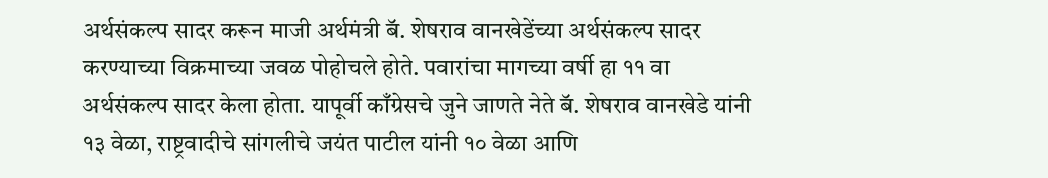अर्थसंकल्प सादर करून माजी अर्थमंत्री बॅ. शेषराव वानखेडेंच्या अर्थसंकल्प सादर करण्याच्या विक्रमाच्या जवळ पोहोचले होते. पवारांचा मागच्या वर्षी हा ११ वा अर्थसंकल्प सादर केला होता. यापूर्वी काँग्रेसचे जुने जाणते नेते बॅ. शेषराव वानखेडे यांनी १३ वेळा, राष्ट्रवादीचे सांगलीचे जयंत पाटील यांनी १० वेळा आणि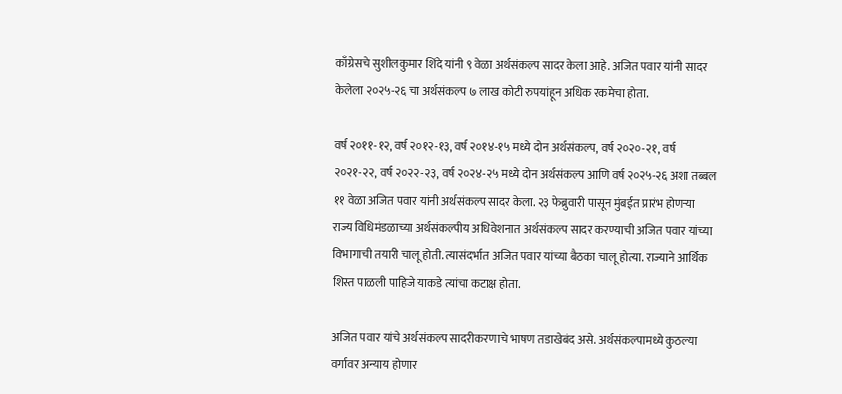काँग्रेसचे सुशीलकुमार शिंदे यांनी ९ वेळा अर्थसंकल्प सादर केला आहे. अजित पवार यांनी सादर केलेला २०२५-२६ चा अर्थसंकल्प ७ लाख कोटी रुपयांहून अधिक रकमेचा होता.

वर्ष २०११-१२, वर्ष २०१२-१३, वर्ष २०१४-१५ मध्ये दोन अर्थसंकल्प, वर्ष २०२०-२१, वर्ष २०२१-२२, वर्ष २०२२-२३, वर्ष २०२४-२५ मध्ये दोन अर्थसंकल्प आणि वर्ष २०२५-२६ अशा तब्बल ११ वेळा अजित पवार यांनी अर्थसंकल्प सादर केला. २३ फेब्रुवारी पासून मुंबईत प्रारंभ होणऱ्या राज्य विधिमंडळाच्या अर्थसंकल्पीय अधिवेशनात अर्थसंकल्प सादर करण्याची अजित पवार यांच्या विभागाची तयारी चालू होती. त्यासंदर्भात अजित पवार यांच्या बैठका चालू होत्या. राज्याने आर्थिक शिस्त पाळली पाहिजे याकडे त्यांचा कटाक्ष होता.

अजित पवार यांचे अर्थसंकल्प सादरीकरणाचे भाषण तडाखेबंद असे. अर्थसंकल्पामध्ये कुठल्या वर्गावर अन्याय होणार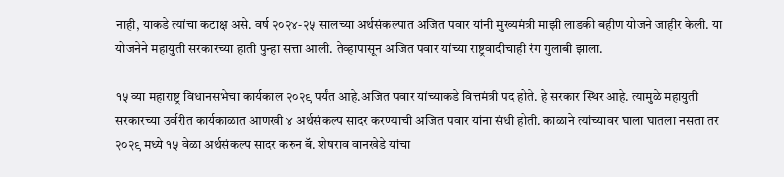नाही, याकडे त्यांचा कटाक्ष असे. वर्ष २०२४-२५ सालच्या अर्थसंकल्पात अजित पवार यांनी मुख्यमंत्री माझी लाडकी बहीण योजने जाहीर केली. या योजनेने महायुती सरकारच्या हाती पुन्हा सत्ता आली. तेव्हापासून अजित पवार यांच्या राष्ट्रवादीचाही रंग गुलाबी झाला.

१५ व्या महाराष्ट्र विधानसभेचा कार्यकाल २०२९ पर्यंत आहे.अजित पवार यांच्याकडे वित्तमंत्री पद होते. हे सरकार स्थिर आहे. त्यामुळे महायुती सरकारच्या उर्वरीत कार्यकाळात आणखी ४ अर्थसंकल्प सादर करण्याची अजित पवार यांना संधी होती. काळाने त्यांच्यावर घाला घातला नसता तर २०२९ मध्ये १५ वेळा अर्थसंकल्प सादर करुन बॅ. शेषराव वानखेडे यांचा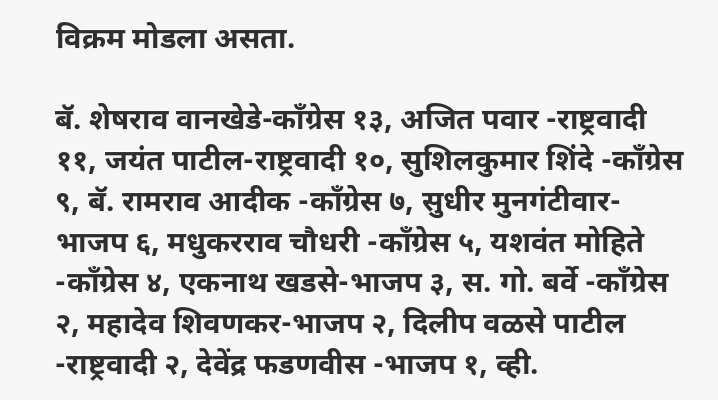विक्रम मोडला असता.

बॅ. शेषराव वानखेडे-काँग्रेस १३, अजित पवार -राष्ट्रवादी ११, जयंत पाटील-राष्ट्रवादी १०, सुशिलकुमार शिंदे -काँग्रेस ९, बॅ. रामराव आदीक -काँग्रेस ७, सुधीर मुनगंटीवार-भाजप ६, मधुकरराव चौधरी -काँग्रेस ५, यशवंत मोहिते -काँग्रेस ४, एकनाथ खडसे-भाजप ३, स. गो. बर्वे -काँग्रेस २, महादेव शिवणकर-भाजप २, दिलीप वळसे पाटील -राष्ट्रवादी २, देवेंद्र फडणवीस -भाजप १, व्ही.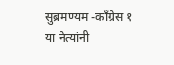सुब्रमण्यम -काँग्रेस १ या नेत्यांनी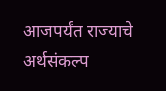आजपर्यंत राज्याचे अर्थसंकल्प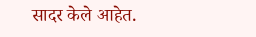सादर केले आहेत.